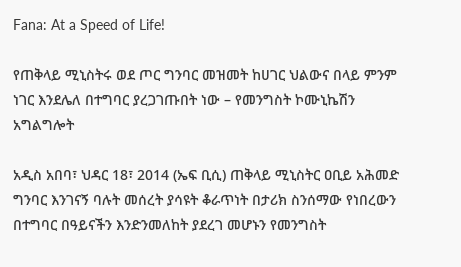Fana: At a Speed of Life!

የጠቅላይ ሚኒስትሩ ወደ ጦር ግንባር መዝመት ከሀገር ህልውና በላይ ምንም ነገር እንደሌለ በተግባር ያረጋገጡበት ነው – የመንግስት ኮሙኒኬሽን አግልግሎት

አዲስ አበባ፣ ህዳር 18፣ 2014 (ኤፍ ቢሲ) ጠቅላይ ሚኒስትር ዐቢይ አሕመድ ግንባር እንገናኝ ባሉት መሰረት ያሳዩት ቆራጥነት በታሪክ ስንሰማው የነበረውን በተግባር በዓይናችን እንድንመለከት ያደረገ መሆኑን የመንግስት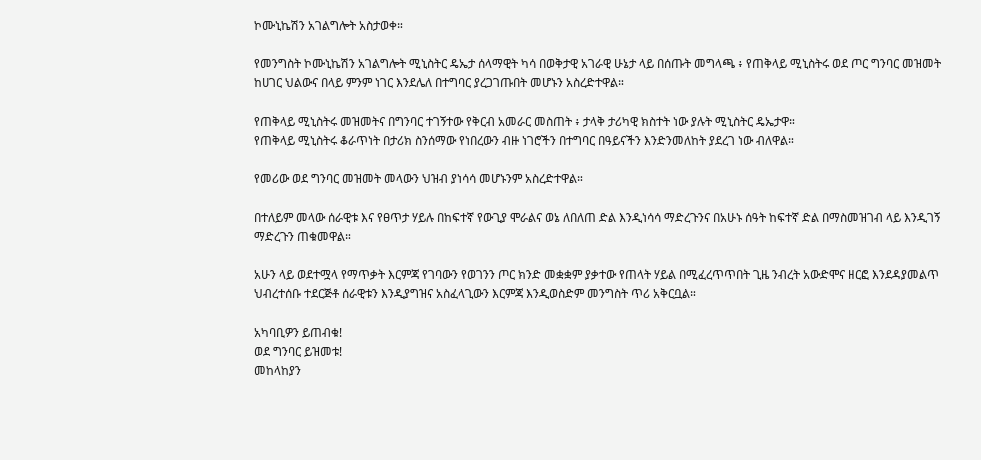ኮሙኒኬሽን አገልግሎት አስታወቀ።

የመንግስት ኮሙኒኬሽን አገልግሎት ሚኒስትር ዴኤታ ሰላማዊት ካሳ በወቅታዊ አገራዊ ሁኔታ ላይ በሰጡት መግላጫ ፥ የጠቅላይ ሚኒስትሩ ወደ ጦር ግንባር መዝመት ከሀገር ህልውና በላይ ምንም ነገር እንደሌለ በተግባር ያረጋገጡበት መሆኑን አስረድተዋል።

የጠቅላይ ሚኒስትሩ መዝመትና በግንባር ተገኝተው የቅርብ አመራር መስጠት ፥ ታላቅ ታሪካዊ ክስተት ነው ያሉት ሚኒስትር ዴኤታዋ።
የጠቅላይ ሚኒስትሩ ቆራጥነት በታሪክ ስንሰማው የነበረውን ብዙ ነገሮችን በተግባር በዓይናችን እንድንመለከት ያደረገ ነው ብለዋል።

የመሪው ወደ ግንባር መዝመት መላውን ህዝብ ያነሳሳ መሆኑንም አስረድተዋል።

በተለይም መላው ሰራዊቱ እና የፀጥታ ሃይሉ በከፍተኛ የውጊያ ሞራልና ወኔ ለበለጠ ድል እንዲነሳሳ ማድረጉንና በአሁኑ ሰዓት ከፍተኛ ድል በማስመዝገብ ላይ እንዲገኝ ማድረጉን ጠቁመዋል።

አሁን ላይ ወደተሟላ የማጥቃት እርምጃ የገባውን የወገንን ጦር ክንድ መቋቋም ያቃተው የጠላት ሃይል በሚፈረጥጥበት ጊዜ ንብረት አውድሞና ዘርፎ እንደዳያመልጥ ህብረተሰቡ ተደርጅቶ ሰራዊቱን እንዲያግዝና አስፈላጊውን እርምጃ እንዲወስድም መንግስት ጥሪ አቅርቧል።

አካባቢዎን ይጠብቁ!
ወደ ግንባር ይዝመቱ!
መከላከያን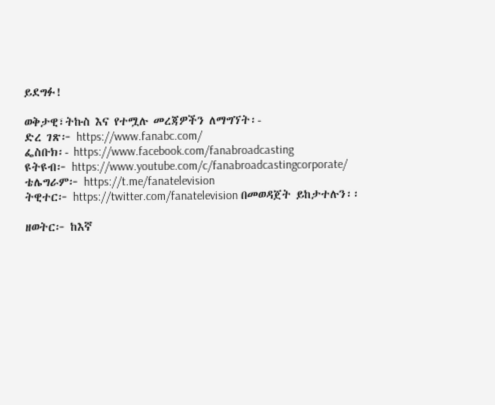ይደግፉ!

ወቅታዊ፣ትኩስ እና የተሟሉ መረጃዎችን ለማግኘት፡-
ድረ ገጽ፦ https://www.fanabc.com/
ፌስቡክ፡- https://www.facebook.com/fanabroadcasting
ዩትዩብ፦ https://www.youtube.com/c/fanabroadcastingcorporate/
ቴሌግራም፦ https://t.me/fanatelevision
ትዊተር፦ https://twitter.com/fanatelevision በመወዳጀት ይከታተሉን፡፡

ዘወትር፦ ከእኛ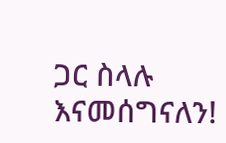ጋር ስላሉ እናመሰግናለን!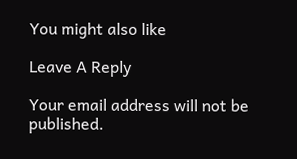You might also like

Leave A Reply

Your email address will not be published.